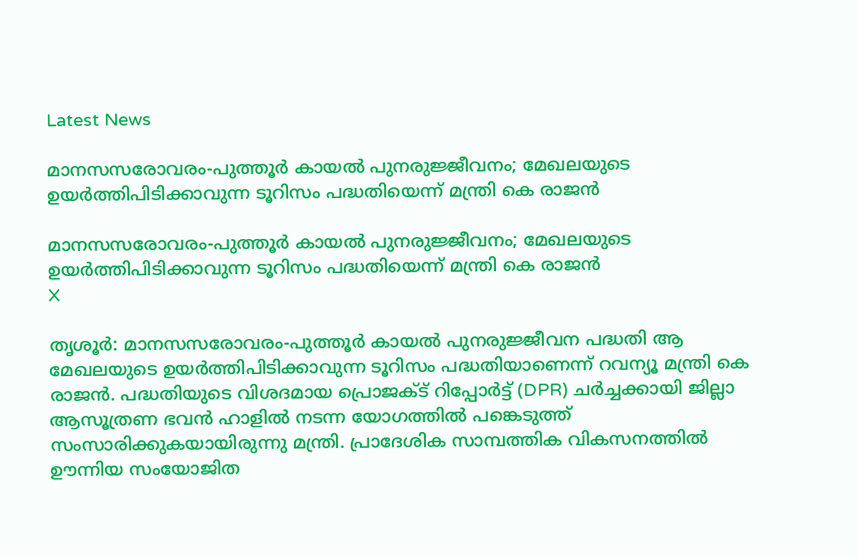Latest News

മാനസസരോവരം-പുത്തൂര്‍ കായല്‍ പുനരുജ്ജീവനം; മേഖലയുടെ ഉയര്‍ത്തിപിടിക്കാവുന്ന ടൂറിസം പദ്ധതിയെന്ന് മന്ത്രി കെ രാജന്‍

മാനസസരോവരം-പുത്തൂര്‍ കായല്‍ പുനരുജ്ജീവനം; മേഖലയുടെ ഉയര്‍ത്തിപിടിക്കാവുന്ന ടൂറിസം പദ്ധതിയെന്ന് മന്ത്രി കെ രാജന്‍
X

തൃശൂര്‍: മാനസസരോവരം-പുത്തൂര്‍ കായല്‍ പുനരുജ്ജീവന പദ്ധതി ആ മേഖലയുടെ ഉയര്‍ത്തിപിടിക്കാവുന്ന ടൂറിസം പദ്ധതിയാണെന്ന് റവന്യൂ മന്ത്രി കെ രാജന്‍. പദ്ധതിയുടെ വിശദമായ പ്രൊജക്ട് റിപ്പോര്‍ട്ട് (DPR) ചര്‍ച്ചക്കായി ജില്ലാ ആസൂത്രണ ഭവന്‍ ഹാളില്‍ നടന്ന യോഗത്തില്‍ പങ്കെടുത്ത് സംസാരിക്കുകയായിരുന്നു മന്ത്രി. പ്രാദേശിക സാമ്പത്തിക വികസനത്തില്‍ ഊന്നിയ സംയോജിത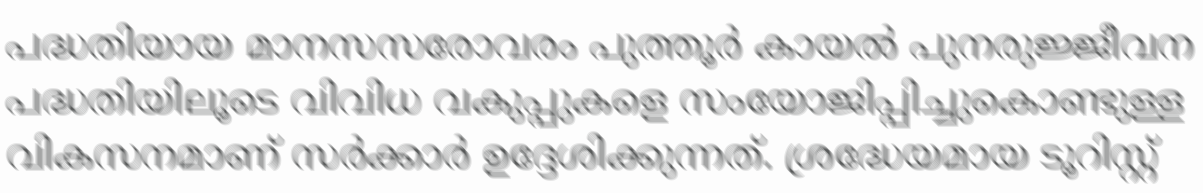പദ്ധതിയായ മാനസസരോവരം പുത്തൂര്‍ കായല്‍ പുനരുജ്ജീവന പദ്ധതിയിലൂടെ വിവിധ വകുപ്പുകളെ സംയോജിപ്പിച്ചുകൊണ്ടുള്ള വികസനമാണ് സര്‍ക്കാര്‍ ഉദ്ദേശിക്കുന്നത്. ശ്രദ്ധേയമായ ടൂറിസ്റ്റ്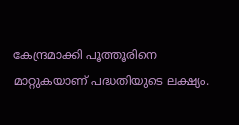കേന്ദ്രമാക്കി പൂത്തൂരിനെ മാറ്റുകയാണ് പദ്ധതിയുടെ ലക്ഷ്യം.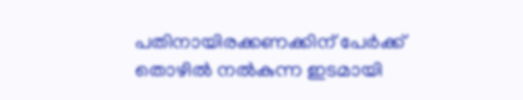പതിനായിരക്കണക്കിന് പേര്‍ക്ക് തൊഴില്‍ നല്‍കുന്ന ഇടമായി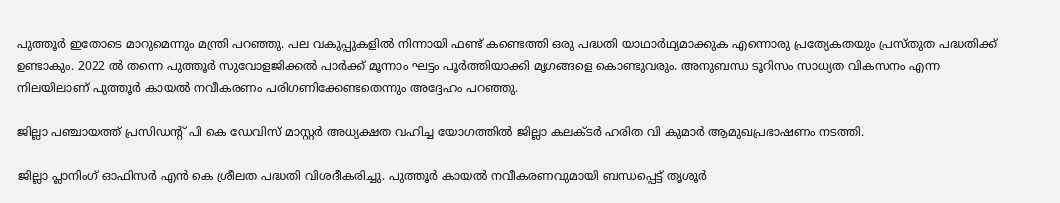പുത്തൂര്‍ ഇതോടെ മാറുമെന്നും മന്ത്രി പറഞ്ഞു. പല വകുപ്പുകളില്‍ നിന്നായി ഫണ്ട് കണ്ടെത്തി ഒരു പദ്ധതി യാഥാര്‍ഥ്യമാക്കുക എന്നൊരു പ്രത്യേകതയും പ്രസ്തുത പദ്ധതിക്ക് ഉണ്ടാകും. 2022 ല്‍ തന്നെ പുത്തൂര്‍ സുവോളജിക്കല്‍ പാര്‍ക്ക് മൂന്നാം ഘട്ടം പൂര്‍ത്തിയാക്കി മൃഗങ്ങളെ കൊണ്ടുവരും. അനുബന്ധ ടൂറിസം സാധ്യത വികസനം എന്ന നിലയിലാണ് പുത്തൂര്‍ കായല്‍ നവീകരണം പരിഗണിക്കേണ്ടതെന്നും അദ്ദേഹം പറഞ്ഞു.

ജില്ലാ പഞ്ചായത്ത് പ്രസിഡന്റ് പി കെ ഡേവിസ് മാസ്റ്റര്‍ അധ്യക്ഷത വഹിച്ച യോഗത്തില്‍ ജില്ലാ കലക്ടര്‍ ഹരിത വി കുമാര്‍ ആമുഖപ്രഭാഷണം നടത്തി.

ജില്ലാ പ്ലാനിംഗ് ഓഫിസര്‍ എന്‍ കെ ശ്രീലത പദ്ധതി വിശദീകരിച്ചു. പുത്തൂര്‍ കായല്‍ നവീകരണവുമായി ബന്ധപ്പെട്ട് തൃശൂര്‍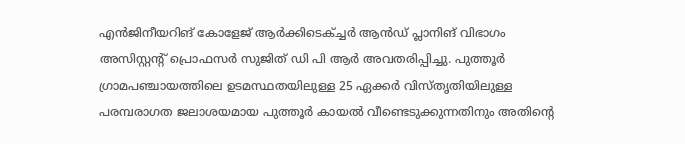എന്‍ജിനീയറിങ് കോളേജ് ആര്‍ക്കിടെക്ച്ചര്‍ ആന്‍ഡ് പ്ലാനിങ് വിഭാഗം അസിസ്റ്റന്റ് പ്രൊഫസര്‍ സുജിത് ഡി പി ആര്‍ അവതരിപ്പിച്ചു. പുത്തൂര്‍ ഗ്രാമപഞ്ചായത്തിലെ ഉടമസ്ഥതയിലുള്ള 25 ഏക്കര്‍ വിസ്തൃതിയിലുള്ള പരമ്പരാഗത ജലാശയമായ പുത്തൂര്‍ കായല്‍ വീണ്ടെടുക്കുന്നതിനും അതിന്റെ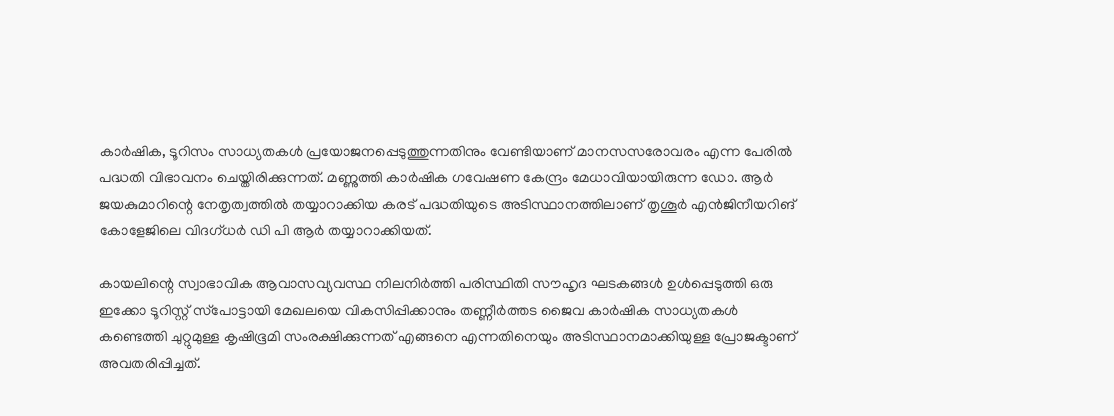കാര്‍ഷിക, ടൂറിസം സാധ്യതകള്‍ പ്രയോജനപ്പെടുത്തുന്നതിനും വേണ്ടിയാണ് മാനസസരോവരം എന്ന പേരില്‍ പദ്ധതി വിഭാവനം ചെയ്തിരിക്കുന്നത്. മണ്ണുത്തി കാര്‍ഷിക ഗവേഷണ കേന്ദ്രം മേധാവിയായിരുന്ന ഡോ. ആര്‍ ജയകുമാറിന്റെ നേതൃത്വത്തില്‍ തയ്യാറാക്കിയ കരട് പദ്ധതിയുടെ അടിസ്ഥാനത്തിലാണ് തൃശൂര്‍ എന്‍ജിനീയറിങ് കോളേജിലെ വിദഗ്ധര്‍ ഡി പി ആര്‍ തയ്യാറാക്കിയത്.

കായലിന്റെ സ്വാഭാവിക ആവാസവ്യവസ്ഥ നിലനിര്‍ത്തി പരിസ്ഥിതി സൗഹൃദ ഘടകങ്ങള്‍ ഉള്‍പ്പെടുത്തി ഒരു ഇക്കോ ടൂറിസ്റ്റ് സ്‌പോട്ടായി മേഖലയെ വികസിപ്പിക്കാനും തണ്ണീര്‍ത്തട ജൈവ കാര്‍ഷിക സാധ്യതകള്‍ കണ്ടെത്തി ചുറ്റുമുള്ള കൃഷിഭൂമി സംരക്ഷിക്കുന്നത് എങ്ങനെ എന്നതിനെയും അടിസ്ഥാനമാക്കിയുള്ള പ്രോജക്ടാണ് അവതരിപ്പിച്ചത്.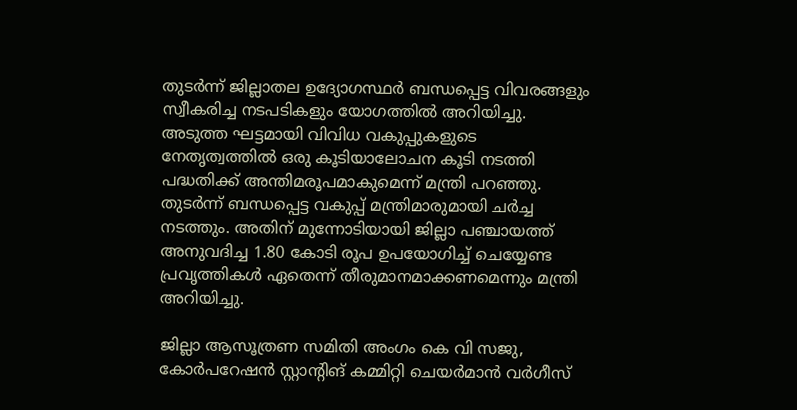തുടര്‍ന്ന് ജില്ലാതല ഉദ്യോഗസ്ഥര്‍ ബന്ധപ്പെട്ട വിവരങ്ങളും സ്വീകരിച്ച നടപടികളും യോഗത്തില്‍ അറിയിച്ചു. അടുത്ത ഘട്ടമായി വിവിധ വകുപ്പുകളുടെ നേതൃത്വത്തില്‍ ഒരു കൂടിയാലോചന കൂടി നടത്തി പദ്ധതിക്ക് അന്തിമരൂപമാകുമെന്ന് മന്ത്രി പറഞ്ഞു. തുടര്‍ന്ന് ബന്ധപ്പെട്ട വകുപ്പ് മന്ത്രിമാരുമായി ചര്‍ച്ച നടത്തും. അതിന് മുന്നോടിയായി ജില്ലാ പഞ്ചായത്ത് അനുവദിച്ച 1.80 കോടി രൂപ ഉപയോഗിച്ച് ചെയ്യേണ്ട പ്രവൃത്തികള്‍ ഏതെന്ന് തീരുമാനമാക്കണമെന്നും മന്ത്രി അറിയിച്ചു.

ജില്ലാ ആസൂത്രണ സമിതി അംഗം കെ വി സജു, കോര്‍പറേഷന്‍ സ്റ്റാന്റിങ് കമ്മിറ്റി ചെയര്‍മാന്‍ വര്‍ഗീസ്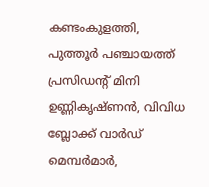കണ്ടംകുളത്തി, പുത്തൂര്‍ പഞ്ചായത്ത് പ്രസിഡന്റ് മിനി ഉണ്ണികൃഷ്ണന്‍, വിവിധ ബ്ലോക്ക് വാര്‍ഡ് മെമ്പര്‍മാര്‍,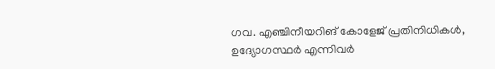ഗവ. എഞ്ചിനീയറിങ് കോളേജ് പ്രതിനിധികള്‍, ഉദ്യോഗസ്ഥര്‍ എന്നിവര്‍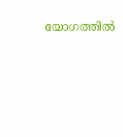യോഗത്തില്‍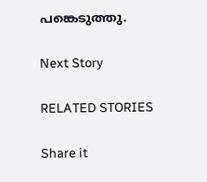പങ്കെടുത്തു.

Next Story

RELATED STORIES

Share it